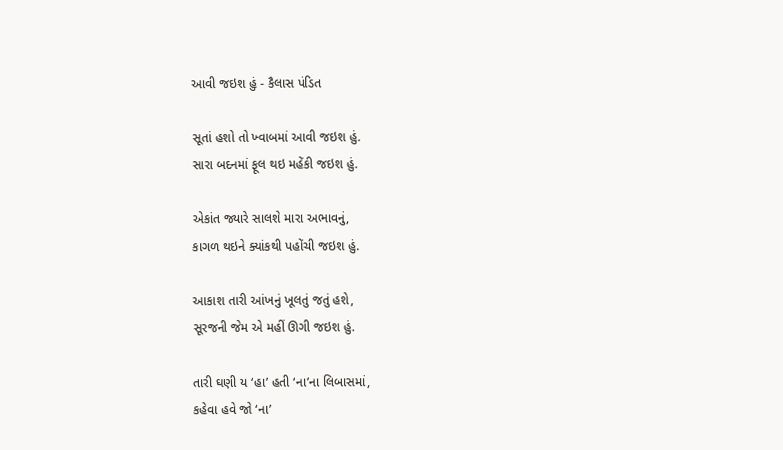આવી જઇશ હું - કૈલાસ પંડિત

સૂતાં હશો તો ખ્વાબમાં આવી જઇશ હું.
સારા બદનમાં ફૂલ થઇ મહેંકી જઇશ હું.

એકાંત જ્યારે સાલશે મારા અભાવનું,
કાગળ થઇને ક્યાંકથી પહોંચી જઇશ હું.

આકાશ તારી આંખનું ખૂલતું જતું હશે,
સૂરજની જેમ એ મહીં ઊગી જઇશ હું.

તારી ઘણી ય ‘હા’ હતી ‘ના’ના લિબાસમાં,
કહેવા હવે જો ‘ના’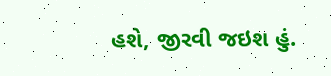હશે, જીરવી જઇશ હું.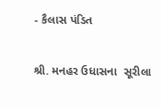- કૈલાસ પંડિત

શ્રી. મનહર ઉધાસના  સૂરીલા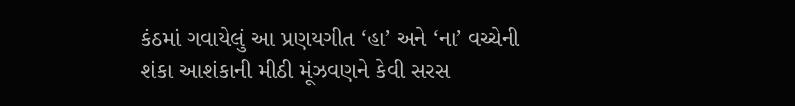કંઠમાં ગવાયેલું આ પ્રણયગીત ‘હા’ અને ‘ના’ વચ્ચેની શંકા આશંકાની મીઠી મૂંઝવણને કેવી સરસ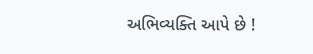અભિવ્યક્તિ આપે છે !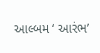આલ્બમ ‘ આરંભ’